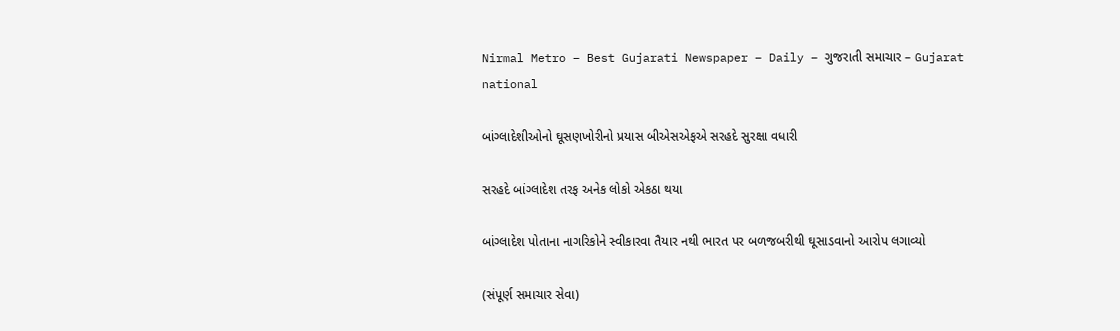Nirmal Metro – Best Gujarati Newspaper – Daily – ગુજરાતી સમાચાર – Gujarat
national

બાંગ્લાદેશીઓનો ઘૂસણખોરીનો પ્રયાસ બીએસએફએ સરહદે સુરક્ષા વધારી

સરહદે બાંગ્લાદેશ તરફ અનેક લોકો એકઠા થયા

બાંગ્લાદેશ પોતાના નાગરિકોને સ્વીકારવા તૈયાર નથી ભારત પર બળજબરીથી ઘૂસાડવાનો આરોપ લગાવ્યો

(સંપૂર્ણ સમાચાર સેવા)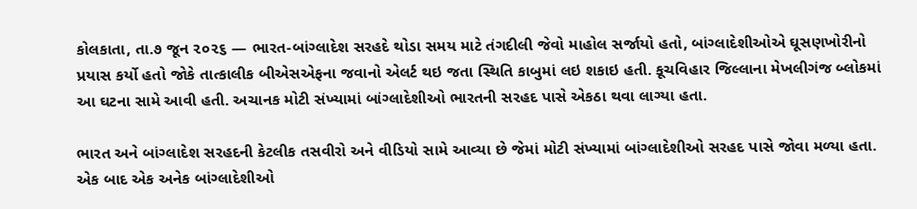કોલકાતા, તા.૭ જૂન ૨૦૨૬ — ભારત-બાંગ્લાદેશ સરહદે થોડા સમય માટે તંગદીલી જેવો માહોલ સર્જાયો હતો, બાંગ્લાદેશીઓએ ઘૂસણખોરીનો પ્રયાસ કર્યો હતો જોકે તાત્કાલીક બીએસએફના જવાનો એલર્ટ થઇ જતા સ્થિતિ કાબુમાં લઇ શકાઇ હતી. કૂચવિહાર જિલ્લાના મેખલીગંજ બ્લોકમાં આ ઘટના સામે આવી હતી. અચાનક મોટી સંખ્યામાં બાંગ્લાદેશીઓ ભારતની સરહદ પાસે એકઠા થવા લાગ્યા હતા.

ભારત અને બાંગ્લાદેશ સરહદની કેટલીક તસવીરો અને વીડિયો સામે આવ્યા છે જેમાં મોટી સંખ્યામાં બાંગ્લાદેશીઓ સરહદ પાસે જોવા મળ્યા હતા. એક બાદ એક અનેક બાંગ્લાદેશીઓ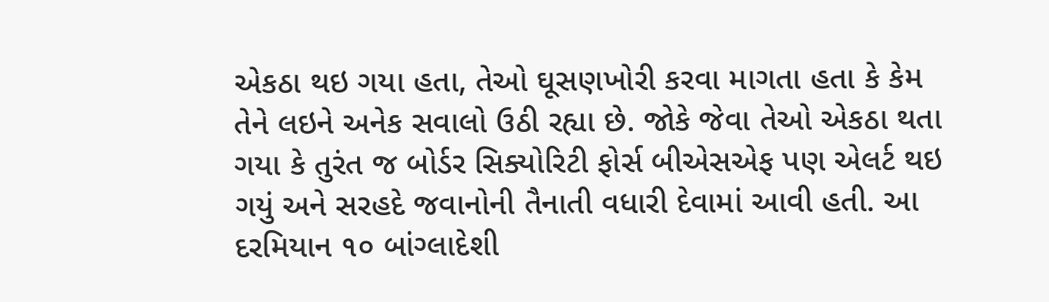એકઠા થઇ ગયા હતા, તેઓ ઘૂસણખોરી કરવા માગતા હતા કે કેમ તેને લઇને અનેક સવાલો ઉઠી રહ્યા છે. જોકે જેવા તેઓ એકઠા થતા ગયા કે તુરંત જ બોર્ડર સિક્યોરિટી ફોર્સ બીએસએફ પણ એલર્ટ થઇ ગયું અને સરહદે જવાનોની તૈનાતી વધારી દેવામાં આવી હતી. આ દરમિયાન ૧૦ બાંગ્લાદેશી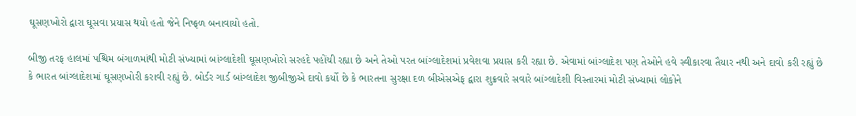ઘૂસણખોરો દ્વારા ઘૂસવા પ્રયાસ થયો હતો જેને નિષ્ફળ બનાવાયો હતો.

બીજી તરફ હાલમાં પશ્ચિમ બંગાળમાંથી મોટી સંખ્યામાં બાંગ્લાદેશી ઘૂસણખોરો સરહદે પહોંચી રહ્યા છે અને તેઓ પરત બાંગ્લાદેશમાં પ્રવેશવા પ્રયાસ કરી રહ્યા છે. એવામાં બાંગ્લાદેશ પણ તેઓને હવે સ્વીકારવા તૈયાર નથી અને દાવો કરી રહ્યું છે કે ભારત બાંગ્લાદેશમાં ઘૂસણખોરી કરાવી રહ્યું છે. બોર્ડર ગાર્ડ બાંગ્લાદેશ જીબીજીએ દાવો કર્યો છે કે ભારતના સુરક્ષા દળ બીએસએફ દ્વારા શુક્રવારે સવારે બાંગ્લાદેશી વિસ્તારમાં મોટી સંખ્યામાં લોકોને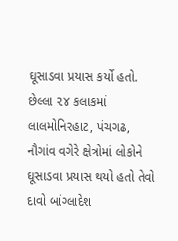ઘૂસાડવા પ્રયાસ કર્યો હતો. છેલ્લા ૨૪ કલાકમાં લાલમોનિરહાટ, પંચગઢ, નૌગાંવ વગેરે ક્ષેત્રોમાં લોકોને ઘૂસાડવા પ્રયાસ થયો હતો તેવો દાવો બાંગ્લાદેશ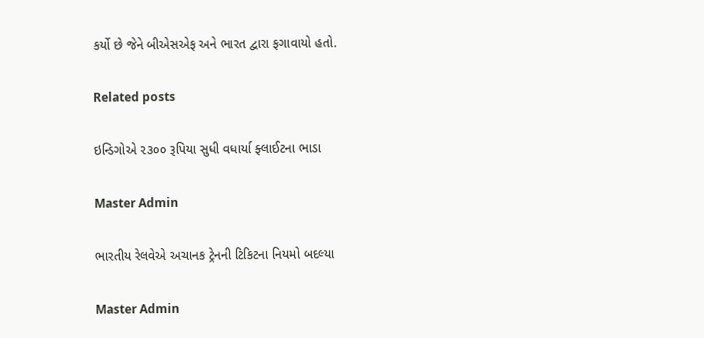કર્યો છે જેને બીએસએફ અને ભારત દ્વારા ફગાવાયો હતો.

Related posts

ઇન્ડિગોએ ૨૩૦૦ રૂપિયા સુધી વધાર્યા ફ્લાઈટના ભાડા

Master Admin

ભારતીય રેલવેએ અચાનક ટ્રેનની ટિકિટના નિયમો બદલ્યા

Master Admin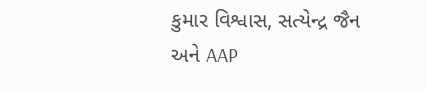કુમાર વિશ્વાસ, સત્યેન્દ્ર જૈન અને AAP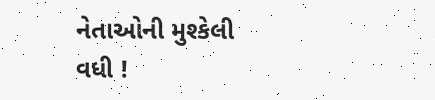નેતાઓની મુશ્કેલી વધી !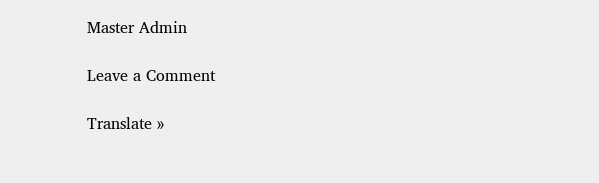Master Admin

Leave a Comment

Translate »